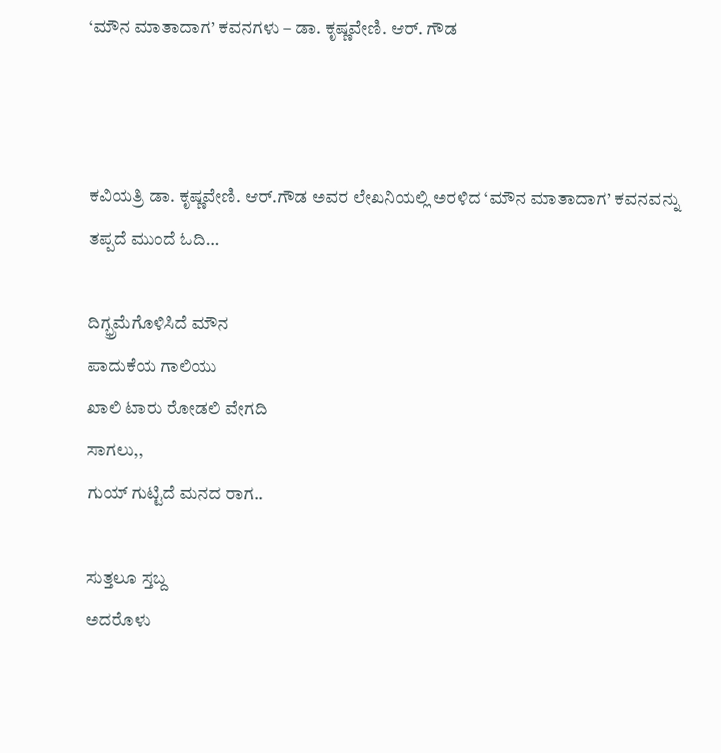‘ಮೌನ ಮಾತಾದಾಗ’ ಕವನಗಳು – ಡಾ. ಕೃಷ್ಣವೇಣಿ. ಆರ್. ಗೌಡ



ಕವಿಯತ್ರಿ ಡಾ. ಕೃಷ್ಣವೇಣಿ. ಆರ್.ಗೌಡ ಅವರ ಲೇಖನಿಯಲ್ಲಿ ಅರಳಿದ ‘ಮೌನ ಮಾತಾದಾಗ’ ಕವನವನ್ನು ತಪ್ಪದೆ ಮುಂದೆ ಓದಿ…

ದಿಗ್ಭ್ರಮೆಗೊಳಿಸಿದೆ ಮೌನ
ಪಾದುಕೆಯ ಗಾಲಿಯು
ಖಾಲಿ ಟಾರು ರೋಡಲಿ ವೇಗದಿ
ಸಾಗಲು,,
ಗುಯ್ ಗುಟ್ಟಿದೆ ಮನದ ರಾಗ..

ಸುತ್ತಲೂ ಸ್ತಬ್ದ
ಅದರೊಳು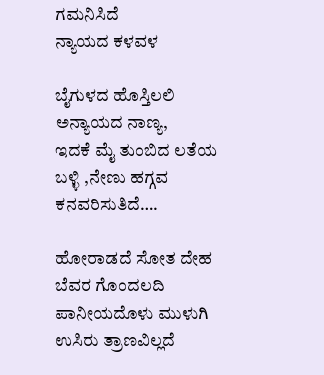ಗಮನಿಸಿದೆ
ನ್ಯಾಯದ ಕಳವಳ

ಬೈಗುಳದ ಹೊಸ್ತಿಲಲಿ
ಅನ್ಯಾಯದ ನಾಣ್ಯ,
ಇದಕೆ ಮೈ ತುಂಬಿದ ಲತೆಯ
ಬಳ್ಳಿ ,ನೇಣು ಹಗ್ಗವ
ಕನವರಿಸುತಿದೆ….

ಹೋರಾಡದೆ ಸೋತ ದೇಹ
ಬೆವರ ಗೊಂದಲದಿ
ಪಾನೀಯದೊಳು ಮುಳುಗಿ
ಉಸಿರು ತ್ರಾಣವಿಲ್ಲದೆ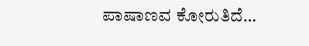ಪಾಷಾಣವ ಕೋರುತಿದೆ…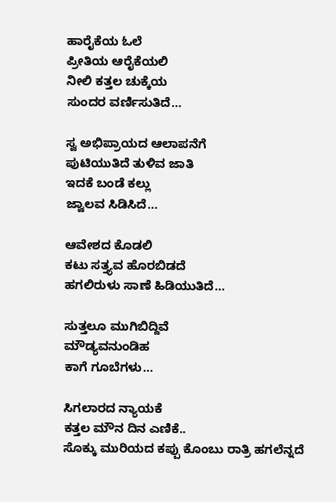ಹಾರೈಕೆಯ ಓಲೆ
ಪ್ರೀತಿಯ ಆರೈಕೆಯಲಿ
ನೀಲಿ ಕತ್ತಲ ಚುಕ್ಕೆಯ
ಸುಂದರ ವರ್ಣಿಸುತಿದೆ…

ಸ್ವ ಅಭಿಪ್ರಾಯದ ಆಲಾಪನೆಗೆ
ಪುಟಿಯುತಿದೆ ತುಳಿವ ಜಾತಿ
ಇದಕೆ ಬಂಡೆ ಕಲ್ಲು
ಜ್ವಾಲವ ಸಿಡಿಸಿದೆ…

ಆವೇಶದ ಕೊಡಲಿ
ಕಟು ಸತ್ತ್ಯವ ಹೊರಬಿಡದೆ
ಹಗಲಿರುಳು ಸಾಣೆ ಹಿಡಿಯುತಿದೆ…

ಸುತ್ತಲೂ ಮುಗಿಬಿದ್ದಿವೆ
ಮೌಡ್ಯವನುಂಡಿಹ
ಕಾಗೆ ಗೂಬೆಗಳು…

ಸಿಗಲಾರದ ನ್ಯಾಯಕೆ
ಕತ್ತಲ ಮೌನ ದಿನ ಎಣಿಕೆ..
ಸೊಕ್ಕು ಮುರಿಯದ ಕಪ್ಪು ಕೊಂಬು ರಾತ್ರಿ ಹಗಲೆನ್ನದೆ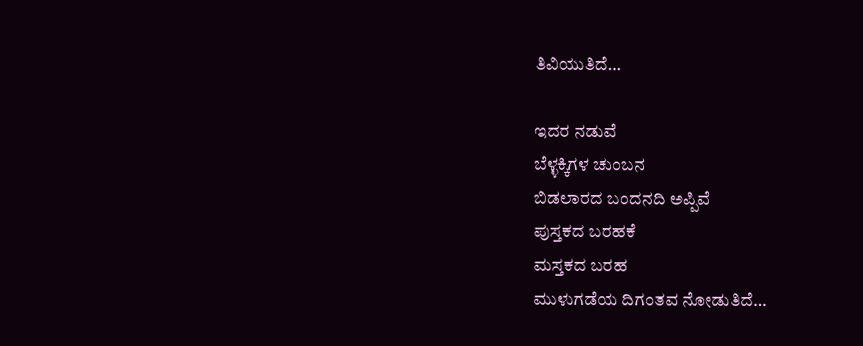ತಿವಿಯುತಿದೆ…

ಇದರ ನಡುವೆ
ಬೆಳ್ಳಕ್ಕಿಗಳ ಚುಂಬನ
ಬಿಡಲಾರದ ಬಂದನದಿ ಅಪ್ಪಿವೆ
ಪುಸ್ತಕದ ಬರಹಕೆ
ಮಸ್ತಕದ ಬರಹ
ಮುಳುಗಡೆಯ ದಿಗಂತವ ನೋಡುತಿದೆ…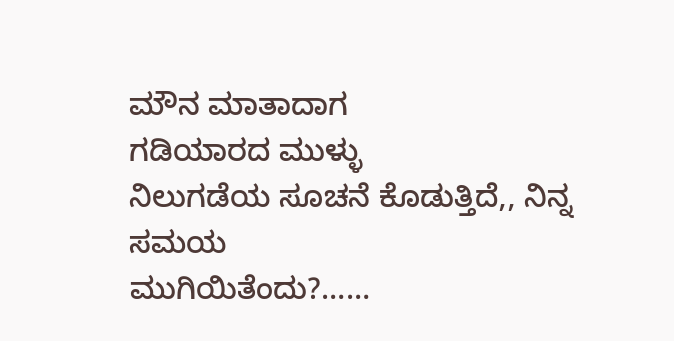ಮೌನ ಮಾತಾದಾಗ
ಗಡಿಯಾರದ ಮುಳ್ಳು
ನಿಲುಗಡೆಯ ಸೂಚನೆ ಕೊಡುತ್ತಿದೆ,, ನಿನ್ನ ಸಮಯ
ಮುಗಿಯಿತೆಂದು?……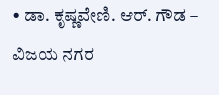• ಡಾ. ಕೃಷ್ಣವೇಣಿ. ಆರ್. ಗೌಡ – ವಿಜಯ ನಗರ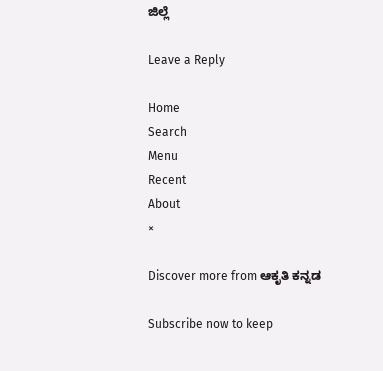ಜಿಲ್ಲೆ

Leave a Reply

Home
Search
Menu
Recent
About
×

Discover more from ಆಕೃತಿ ಕನ್ನಡ

Subscribe now to keep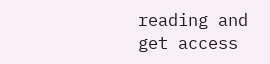reading and get access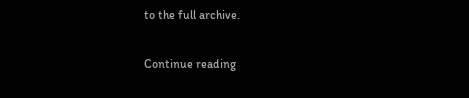to the full archive.

Continue reading